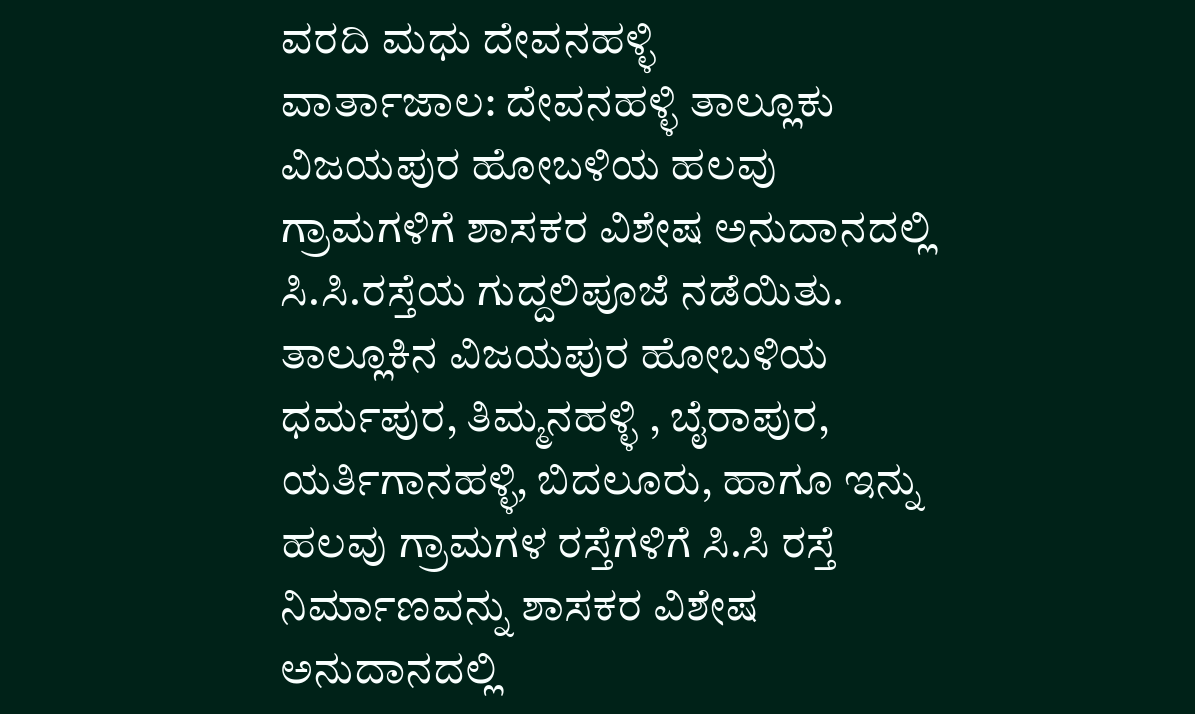ವರದಿ ಮಧು ದೇವನಹಳ್ಳಿ
ವಾರ್ತಾಜಾಲ: ದೇವನಹಳ್ಳಿ ತಾಲ್ಲೂಕು ವಿಜಯಪುರ ಹೋಬಳಿಯ ಹಲವು ಗ್ರಾಮಗಳಿಗೆ ಶಾಸಕರ ವಿಶೇಷ ಅನುದಾನದಲ್ಲಿ ಸಿ.ಸಿ.ರಸ್ತೆಯ ಗುದ್ದಲಿಪೂಜೆ ನಡೆಯಿತು.
ತಾಲ್ಲೂಕಿನ ವಿಜಯಪುರ ಹೋಬಳಿಯ ಧರ್ಮಪುರ, ತಿಮ್ಮನಹಳ್ಳಿ , ಬೈರಾಪುರ, ಯರ್ತಿಗಾನಹಳ್ಳಿ, ಬಿದಲೂರು, ಹಾಗೂ ಇನ್ನು ಹಲವು ಗ್ರಾಮಗಳ ರಸ್ತೆಗಳಿಗೆ ಸಿ.ಸಿ ರಸ್ತೆ ನಿರ್ಮಾಣವನ್ನು ಶಾಸಕರ ವಿಶೇಷ ಅನುದಾನದಲ್ಲಿ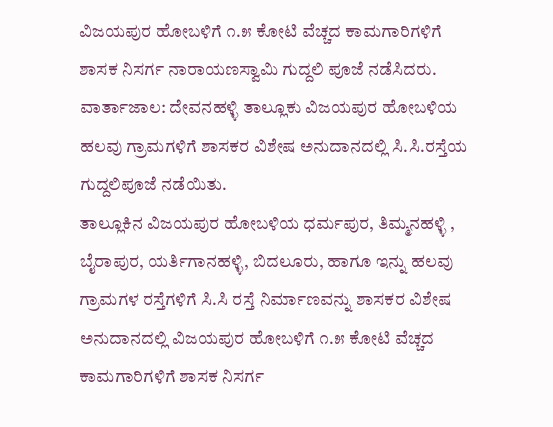ವಿಜಯಪುರ ಹೋಬಳಿಗೆ ೧.೫ ಕೋಟಿ ವೆಚ್ಚದ ಕಾಮಗಾರಿಗಳಿಗೆ ಶಾಸಕ ನಿಸರ್ಗ ನಾರಾಯಣಸ್ವಾಮಿ ಗುದ್ದಲಿ ಪೂಜೆ ನಡೆಸಿದರು.
ವಾರ್ತಾಜಾಲ: ದೇವನಹಳ್ಳಿ ತಾಲ್ಲೂಕು ವಿಜಯಪುರ ಹೋಬಳಿಯ ಹಲವು ಗ್ರಾಮಗಳಿಗೆ ಶಾಸಕರ ವಿಶೇಷ ಅನುದಾನದಲ್ಲಿ ಸಿ.ಸಿ.ರಸ್ತೆಯ ಗುದ್ದಲಿಪೂಜೆ ನಡೆಯಿತು.
ತಾಲ್ಲೂಕಿನ ವಿಜಯಪುರ ಹೋಬಳಿಯ ಧರ್ಮಪುರ, ತಿಮ್ಮನಹಳ್ಳಿ , ಬೈರಾಪುರ, ಯರ್ತಿಗಾನಹಳ್ಳಿ, ಬಿದಲೂರು, ಹಾಗೂ ಇನ್ನು ಹಲವು ಗ್ರಾಮಗಳ ರಸ್ತೆಗಳಿಗೆ ಸಿ.ಸಿ ರಸ್ತೆ ನಿರ್ಮಾಣವನ್ನು ಶಾಸಕರ ವಿಶೇಷ ಅನುದಾನದಲ್ಲಿ ವಿಜಯಪುರ ಹೋಬಳಿಗೆ ೧.೫ ಕೋಟಿ ವೆಚ್ಚದ ಕಾಮಗಾರಿಗಳಿಗೆ ಶಾಸಕ ನಿಸರ್ಗ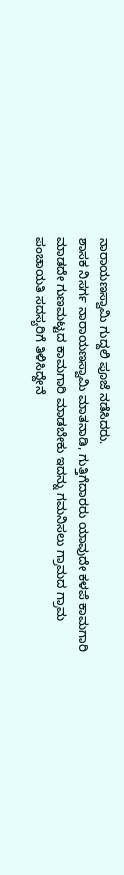ನಾರಾಯಣಸ್ವಾಮಿ ಗುದ್ದಲಿ ಪೂಜೆ ನಡೆಸಿದರು.
ಶಾಸಕ ನಿಸರ್ಗ ನಾರಾಯಣಸ್ವಾಮಿ ಮಾತನಾಡಿ, ಗುತ್ತಿಗೆದಾರರು ಯಾವುದೇ ಕಳಪೆ ಕಾಮಗಾರಿ ಮಾಡದೇ ಗುಣಮಟ್ಟದ ಕಾಮಗಾರಿ ಮಾಡಬೇಕು ಇದನ್ನು ಗಮನಿಸಲು ಗ್ರಾಮದ ಗ್ರಾಮ ಪಂಚಾಯತಿ ಸದಸ್ಯರಿಗೆ ತಿಳಿಸಿದ್ದೇನೆ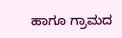ಹಾಗೂ ಗ್ರಾಮದ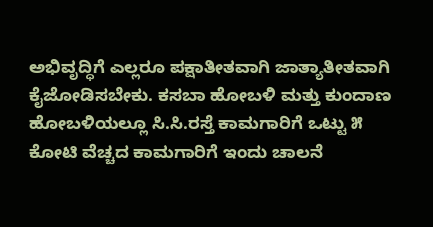ಅಭಿವೃದ್ಧಿಗೆ ಎಲ್ಲರೂ ಪಕ್ಷಾತೀತವಾಗಿ ಜಾತ್ಯಾತೀತವಾಗಿ ಕೈಜೋಡಿಸಬೇಕು. ಕಸಬಾ ಹೋಬಳಿ ಮತ್ತು ಕುಂದಾಣ ಹೋಬಳಿಯಲ್ಲೂ ಸಿ.ಸಿ.ರಸ್ತೆ ಕಾಮಗಾರಿಗೆ ಒಟ್ಟು ೫ ಕೋಟಿ ವೆಚ್ಚದ ಕಾಮಗಾರಿಗೆ ಇಂದು ಚಾಲನೆ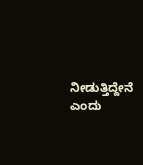ನೀಡುತ್ತಿದ್ದೇನೆ ಎಂದು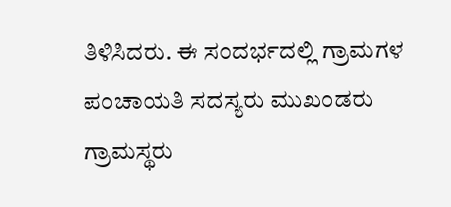ತಿಳಿಸಿದರು. ಈ ಸಂದರ್ಭದಲ್ಲಿ ಗ್ರಾಮಗಳ ಪಂಚಾಯತಿ ಸದಸ್ಯರು ಮುಖಂಡರು ಗ್ರಾಮಸ್ಥರು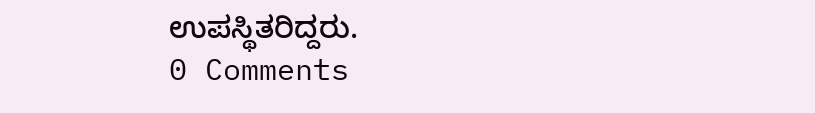ಉಪಸ್ಥಿತರಿದ್ದರು.
0 Comments